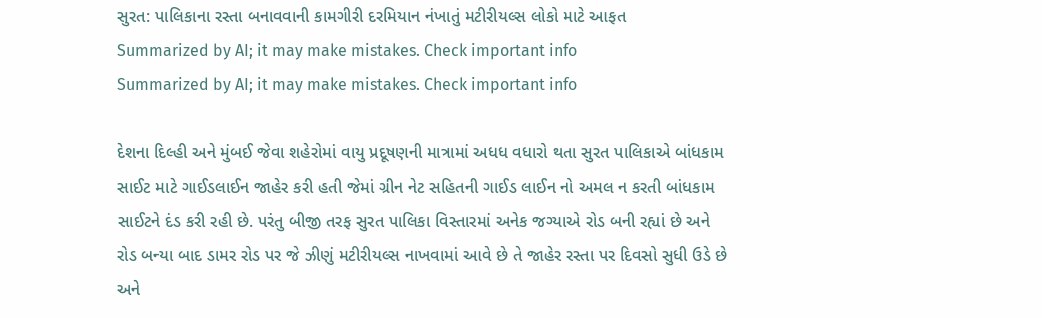સુરત: પાલિકાના રસ્તા બનાવવાની કામગીરી દરમિયાન નંખાતું મટીરીયલ્સ લોકો માટે આફત
Summarized by AI; it may make mistakes. Check important info
Summarized by AI; it may make mistakes. Check important info

દેશના દિલ્હી અને મુંબઈ જેવા શહેરોમાં વાયુ પ્રદૂષણની માત્રામાં અધધ વધારો થતા સુરત પાલિકાએ બાંધકામ સાઈટ માટે ગાઈડલાઈન જાહેર કરી હતી જેમાં ગ્રીન નેટ સહિતની ગાઈડ લાઈન નો અમલ ન કરતી બાંધકામ સાઈટને દંડ કરી રહી છે. પરંતુ બીજી તરફ સુરત પાલિકા વિસ્તારમાં અનેક જગ્યાએ રોડ બની રહ્યાં છે અને રોડ બન્યા બાદ ડામર રોડ પર જે ઝીણું મટીરીયલ્સ નાખવામાં આવે છે તે જાહેર રસ્તા પર દિવસો સુધી ઉડે છે અને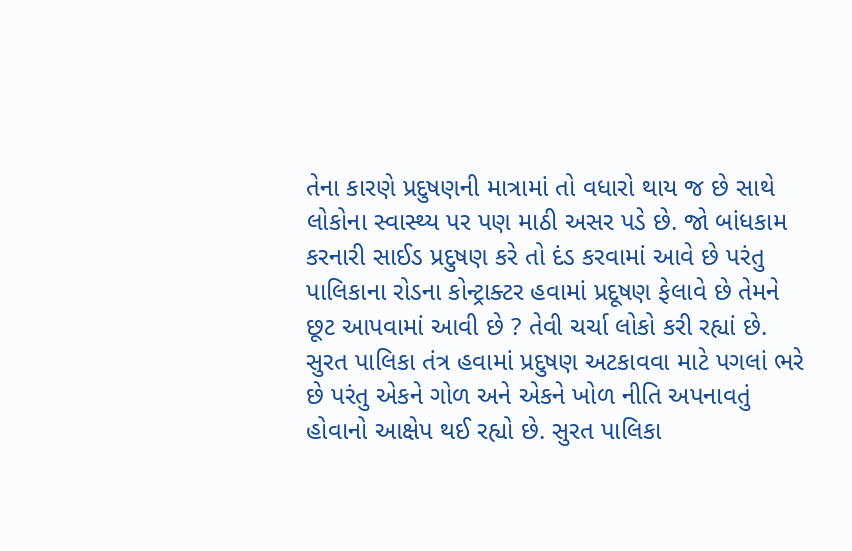તેના કારણે પ્રદુષણની માત્રામાં તો વધારો થાય જ છે સાથે લોકોના સ્વાસ્થ્ય પર પણ માઠી અસર પડે છે. જો બાંધકામ કરનારી સાઈડ પ્રદુષણ કરે તો દંડ કરવામાં આવે છે પરંતુ પાલિકાના રોડના કોન્ટ્રાક્ટર હવામાં પ્રદૂષણ ફેલાવે છે તેમને છૂટ આપવામાં આવી છે ? તેવી ચર્ચા લોકો કરી રહ્યાં છે.
સુરત પાલિકા તંત્ર હવામાં પ્રદુષણ અટકાવવા માટે પગલાં ભરે છે પરંતુ એકને ગોળ અને એકને ખોળ નીતિ અપનાવતું હોવાનો આક્ષેપ થઈ રહ્યો છે. સુરત પાલિકા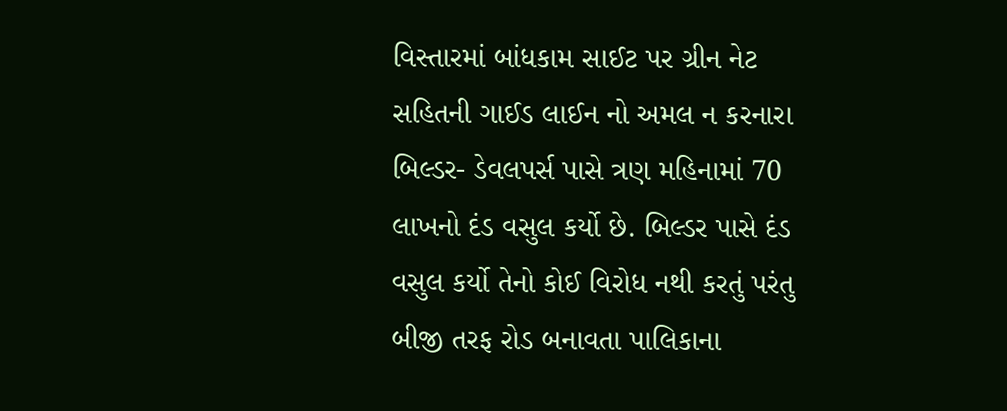વિસ્તારમાં બાંધકામ સાઈટ પર ગ્રીન નેટ સહિતની ગાઈડ લાઈન નો અમલ ન કરનારા બિલ્ડર- ડેવલપર્સ પાસે ત્રણ મહિનામાં 70 લાખનો દંડ વસુલ કર્યો છે. બિલ્ડર પાસે દંડ વસુલ કર્યો તેનો કોઈ વિરોધ નથી કરતું પરંતુ બીજી તરફ રોડ બનાવતા પાલિકાના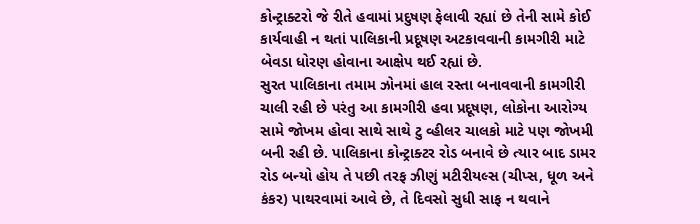કોન્ટ્રાક્ટરો જે રીતે હવામાં પ્રદુષણ ફેલાવી રહ્યાં છે તેની સામે કોઈ કાર્યવાહી ન થતાં પાલિકાની પ્રદૂષણ અટકાવવાની કામગીરી માટે બેવડા ધોરણ હોવાના આક્ષેપ થઈ રહ્યાં છે.
સુરત પાલિકાના તમામ ઝોનમાં હાલ રસ્તા બનાવવાની કામગીરી ચાલી રહી છે પરંતુ આ કામગીરી હવા પ્રદૂષણ, લોકોના આરોગ્ય સામે જોખમ હોવા સાથે સાથે ટુ વ્હીલર ચાલકો માટે પણ જોખમી બની રહી છે. પાલિકાના કોન્ટ્રાક્ટર રોડ બનાવે છે ત્યાર બાદ ડામર રોડ બન્યો હોય તે પછી તરફ ઝીણું મટીરીયલ્સ (ચીપ્સ, ધૂળ અને કંકર) પાથરવામાં આવે છે, તે દિવસો સુધી સાફ ન થવાને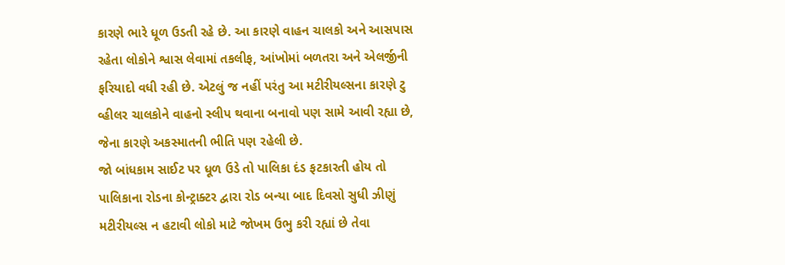કારણે ભારે ધૂળ ઉડતી રહે છે. આ કારણે વાહન ચાલકો અને આસપાસ રહેતા લોકોને શ્વાસ લેવામાં તકલીફ, આંખોમાં બળતરા અને એલર્જીની ફરિયાદો વધી રહી છે. એટલું જ નહીં પરંતુ આ મટીરીયલ્સના કારણે ટુ વ્હીલર ચાલકોને વાહનો સ્લીપ થવાના બનાવો પણ સામે આવી રહ્યા છે, જેના કારણે અકસ્માતની ભીતિ પણ રહેલી છે.
જો બાંધકામ સાઈટ પર ધૂળ ઉડે તો પાલિકા દંડ ફટકારતી હોય તો પાલિકાના રોડના કોન્ટ્રાક્ટર દ્વારા રોડ બન્યા બાદ દિવસો સુધી ઝીણું મટીરીયલ્સ ન હટાવી લોકો માટે જોખમ ઉભુ કરી રહ્યાં છે તેવા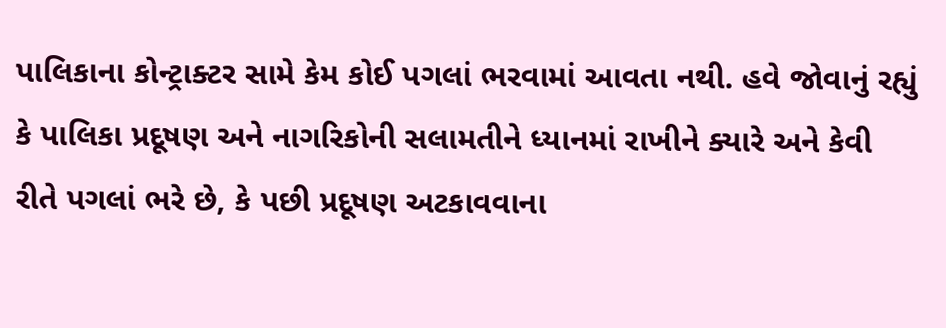પાલિકાના કોન્ટ્રાક્ટર સામે કેમ કોઈ પગલાં ભરવામાં આવતા નથી. હવે જોવાનું રહ્યું કે પાલિકા પ્રદૂષણ અને નાગરિકોની સલામતીને ધ્યાનમાં રાખીને ક્યારે અને કેવી રીતે પગલાં ભરે છે, કે પછી પ્રદૂષણ અટકાવવાના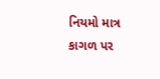નિયમો માત્ર કાગળ પર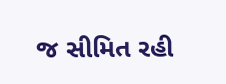જ સીમિત રહી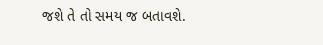જશે તે તો સમય જ બતાવશે.